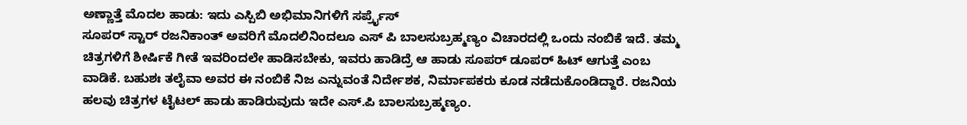ಅಣ್ಣಾತ್ತೆ ಮೊದಲ ಹಾಡು: ಇದು ಎಸ್ಪಿಬಿ ಅಭಿಮಾನಿಗಳಿಗೆ ಸರ್ಪ್ರೈಸ್
ಸೂಪರ್ ಸ್ಟಾರ್ ರಜನಿಕಾಂತ್ ಅವರಿಗೆ ಮೊದಲಿನಿಂದಲೂ ಎಸ್ ಪಿ ಬಾಲಸುಬ್ರಹ್ಮಣ್ಯಂ ವಿಚಾರದಲ್ಲಿ ಒಂದು ನಂಬಿಕೆ ಇದೆ. ತಮ್ಮ ಚಿತ್ರಗಳಿಗೆ ಶೀರ್ಷಿಕೆ ಗೀತೆ ಇವರಿಂದಲೇ ಹಾಡಿಸಬೇಕು, ಇವರು ಹಾಡಿದ್ರೆ ಆ ಹಾಡು ಸೂಪರ್ ಡೂಪರ್ ಹಿಟ್ ಆಗುತ್ತೆ ಎಂಬ ವಾಡಿಕೆ. ಬಹುಶಃ ತಲೈವಾ ಅವರ ಈ ನಂಬಿಕೆ ನಿಜ ಎನ್ನುವಂತೆ ನಿರ್ದೇಶಕ, ನಿರ್ಮಾಪಕರು ಕೂಡ ನಡೆದುಕೊಂಡಿದ್ದಾರೆ. ರಜನಿಯ ಹಲವು ಚಿತ್ರಗಳ ಟೈಟಲ್ ಹಾಡು ಹಾಡಿರುವುದು ಇದೇ ಎಸ್.ಪಿ ಬಾಲಸುಬ್ರಹ್ಮಣ್ಯಂ.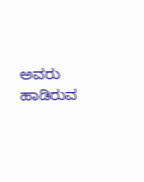ಅವರು ಹಾಡಿರುವ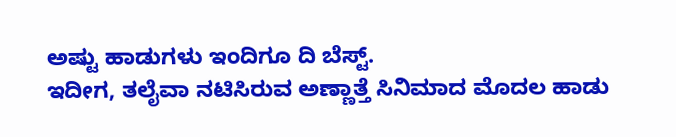ಅಷ್ಟು ಹಾಡುಗಳು ಇಂದಿಗೂ ದಿ ಬೆಸ್ಟ್.
ಇದೀಗ, ತಲೈವಾ ನಟಿಸಿರುವ ಅಣ್ಣಾತ್ತೆ ಸಿನಿಮಾದ ಮೊದಲ ಹಾಡು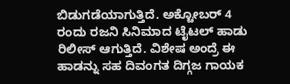ಬಿಡುಗಡೆಯಾಗುತ್ತಿದೆ. ಅಕ್ಟೋಬರ್ 4 ರಂದು ರಜನಿ ಸಿನಿಮಾದ ಟೈಟಲ್ ಹಾಡು ರಿಲೀಸ್ ಆಗುತ್ತಿದೆ. ವಿಶೇಷ ಅಂದ್ರೆ ಈ ಹಾಡನ್ನು ಸಹ ದಿವಂಗತ ದಿಗ್ಗಜ ಗಾಯಕ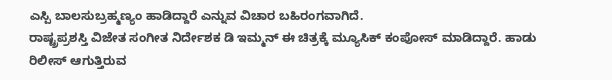ಎಸ್ಪಿ ಬಾಲಸುಬ್ರಹ್ಮಣ್ಯಂ ಹಾಡಿದ್ದಾರೆ ಎನ್ನುವ ವಿಚಾರ ಬಹಿರಂಗವಾಗಿದೆ.
ರಾಷ್ಟ್ರಪ್ರಶಸ್ತಿ ವಿಜೇತ ಸಂಗೀತ ನಿರ್ದೇಶಕ ಡಿ ಇಮ್ಮನ್ ಈ ಚಿತ್ರಕ್ಕೆ ಮ್ಯೂಸಿಕ್ ಕಂಪೋಸ್ ಮಾಡಿದ್ದಾರೆ. ಹಾಡು ರಿಲೀಸ್ ಆಗುತ್ತಿರುವ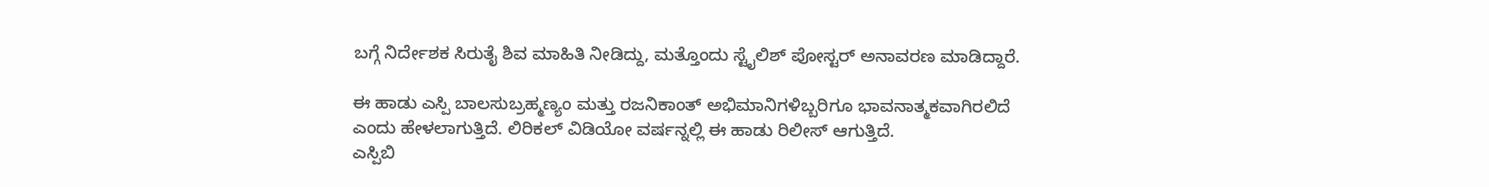ಬಗ್ಗೆ ನಿರ್ದೇಶಕ ಸಿರುತೈ ಶಿವ ಮಾಹಿತಿ ನೀಡಿದ್ದು, ಮತ್ತೊಂದು ಸ್ಟೈಲಿಶ್ ಪೋಸ್ಟರ್ ಅನಾವರಣ ಮಾಡಿದ್ದಾರೆ.

ಈ ಹಾಡು ಎಸ್ಪಿ ಬಾಲಸುಬ್ರಹ್ಮಣ್ಯಂ ಮತ್ತು ರಜನಿಕಾಂತ್ ಅಭಿಮಾನಿಗಳಿಬ್ಬರಿಗೂ ಭಾವನಾತ್ಮಕವಾಗಿರಲಿದೆ ಎಂದು ಹೇಳಲಾಗುತ್ತಿದೆ. ಲಿರಿಕಲ್ ವಿಡಿಯೋ ವರ್ಷನ್ನಲ್ಲಿ ಈ ಹಾಡು ರಿಲೀಸ್ ಆಗುತ್ತಿದೆ.
ಎಸ್ಪಿಬಿ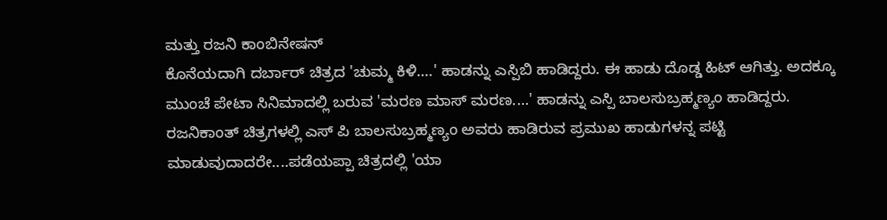ಮತ್ತು ರಜನಿ ಕಾಂಬಿನೇಷನ್
ಕೊನೆಯದಾಗಿ ದರ್ಬಾರ್ ಚಿತ್ರದ 'ಚುಮ್ಮ ಕಿಳಿ....' ಹಾಡನ್ನು ಎಸ್ಪಿಬಿ ಹಾಡಿದ್ದರು. ಈ ಹಾಡು ದೊಡ್ಡ ಹಿಟ್ ಆಗಿತ್ತು. ಅದಕ್ಕೂ ಮುಂಚೆ ಪೇಟಾ ಸಿನಿಮಾದಲ್ಲಿ ಬರುವ 'ಮರಣ ಮಾಸ್ ಮರಣ....' ಹಾಡನ್ನು ಎಸ್ಪಿ ಬಾಲಸುಬ್ರಹ್ಮಣ್ಯಂ ಹಾಡಿದ್ದರು.
ರಜನಿಕಾಂತ್ ಚಿತ್ರಗಳಲ್ಲಿ ಎಸ್ ಪಿ ಬಾಲಸುಬ್ರಹ್ಮಣ್ಯಂ ಅವರು ಹಾಡಿರುವ ಪ್ರಮುಖ ಹಾಡುಗಳನ್ನ ಪಟ್ಟಿ ಮಾಡುವುದಾದರೇ....ಪಡೆಯಪ್ಪಾ ಚಿತ್ರದಲ್ಲಿ 'ಯಾ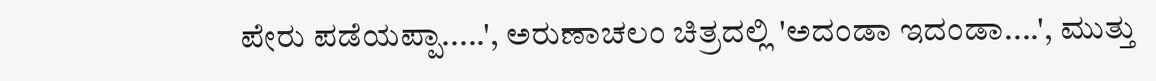ಪೇರು ಪಡೆಯಪ್ಪಾ.....', ಅರುಣಾಚಲಂ ಚಿತ್ರದಲ್ಲಿ 'ಅದಂಡಾ ಇದಂಡಾ....', ಮುತ್ತು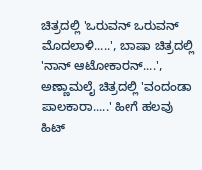ಚಿತ್ರದಲ್ಲಿ 'ಒರುವನ್ ಒರುವನ್ ಮೊದಲಾಳಿ.....', ಬಾಷಾ ಚಿತ್ರದಲ್ಲಿ 'ನಾನ್ ಆಟೋಕಾರನ್....', ಅಣ್ಣಾಮಲೈ ಚಿತ್ರದಲ್ಲಿ 'ವಂದಂಡಾ ಪಾಲಕಾರಾ.....' ಹೀಗೆ ಹಲವು ಹಿಟ್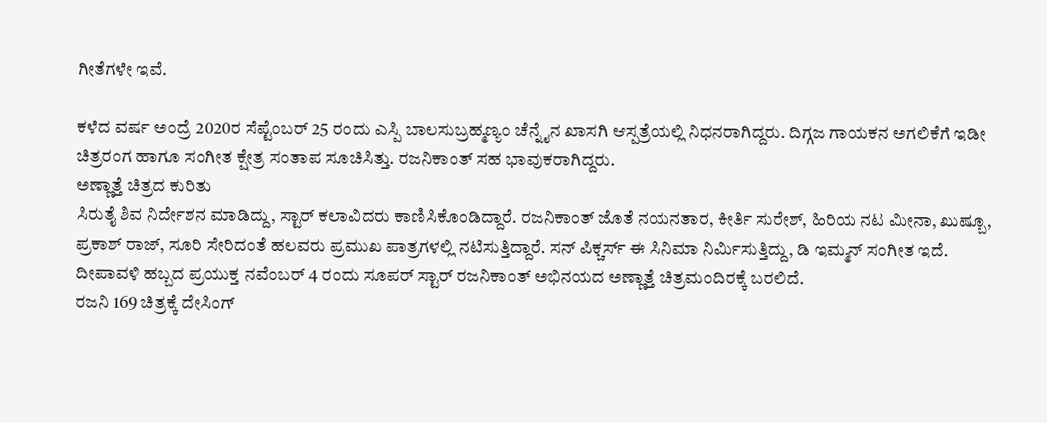ಗೀತೆಗಳೇ ಇವೆ.

ಕಳೆದ ವರ್ಷ ಅಂದ್ರೆ 2020ರ ಸೆಪ್ಟೆಂಬರ್ 25 ರಂದು ಎಸ್ಪಿ ಬಾಲಸುಬ್ರಹ್ಮಣ್ಯಂ ಚೆನ್ನೈನ ಖಾಸಗಿ ಆಸ್ಪತ್ರೆಯಲ್ಲಿ ನಿಧನರಾಗಿದ್ದರು. ದಿಗ್ಗಜ ಗಾಯಕನ ಅಗಲಿಕೆಗೆ ಇಡೀ ಚಿತ್ರರಂಗ ಹಾಗೂ ಸಂಗೀತ ಕ್ಷೇತ್ರ ಸಂತಾಪ ಸೂಚಿಸಿತ್ತು. ರಜನಿಕಾಂತ್ ಸಹ ಭಾವುಕರಾಗಿದ್ದರು.
ಅಣ್ಣಾತ್ತೆ ಚಿತ್ರದ ಕುರಿತು
ಸಿರುತೈ ಶಿವ ನಿರ್ದೇಶನ ಮಾಡಿದ್ದು, ಸ್ಟಾರ್ ಕಲಾವಿದರು ಕಾಣಿಸಿಕೊಂಡಿದ್ದಾರೆ. ರಜನಿಕಾಂತ್ ಜೊತೆ ನಯನತಾರ, ಕೀರ್ತಿ ಸುರೇಶ್, ಹಿರಿಯ ನಟ ಮೀನಾ, ಖುಷ್ಬೂ, ಪ್ರಕಾಶ್ ರಾಜ್, ಸೂರಿ ಸೇರಿದಂತೆ ಹಲವರು ಪ್ರಮುಖ ಪಾತ್ರಗಳಲ್ಲಿ ನಟಿಸುತ್ತಿದ್ದಾರೆ. ಸನ್ ಪಿಕ್ಚರ್ಸ್ ಈ ಸಿನಿಮಾ ನಿರ್ಮಿಸುತ್ತಿದ್ದು, ಡಿ ಇಮ್ಮನ್ ಸಂಗೀತ ಇದೆ. ದೀಪಾವಳಿ ಹಬ್ಬದ ಪ್ರಯುಕ್ತ ನವೆಂಬರ್ 4 ರಂದು ಸೂಪರ್ ಸ್ಟಾರ್ ರಜನಿಕಾಂತ್ ಅಭಿನಯದ ಅಣ್ಣಾತ್ತೆ ಚಿತ್ರಮಂದಿರಕ್ಕೆ ಬರಲಿದೆ.
ರಜನಿ 169 ಚಿತ್ರಕ್ಕೆ ದೇಸಿಂಗ್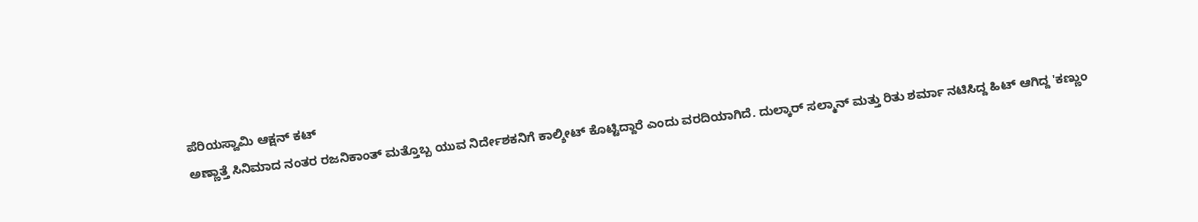ಪೆರಿಯಸ್ವಾಮಿ ಆಕ್ಷನ್ ಕಟ್
ಅಣ್ಣಾತ್ತೆ ಸಿನಿಮಾದ ನಂತರ ರಜನಿಕಾಂತ್ ಮತ್ತೊಬ್ಬ ಯುವ ನಿರ್ದೇಶಕನಿಗೆ ಕಾಲ್ಶೀಟ್ ಕೊಟ್ಟಿದ್ದಾರೆ ಎಂದು ವರದಿಯಾಗಿದೆ. ದುಲ್ಕಾರ್ ಸಲ್ಮಾನ್ ಮತ್ತು ರಿತು ಶರ್ಮಾ ನಟಿಸಿದ್ದ ಹಿಟ್ ಆಗಿದ್ದ 'ಕಣ್ಣುಂ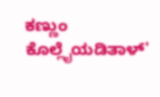ಕಣ್ಣುಂ ಕೊಲ್ಲೈಯಡಿತಾಳ್'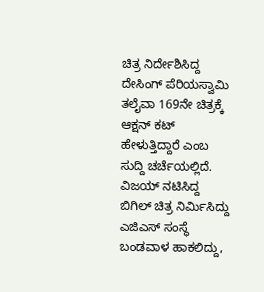ಚಿತ್ರ ನಿರ್ದೇಶಿಸಿದ್ದ ದೇಸಿಂಗ್ ಪೆರಿಯಸ್ವಾಮಿ ತಲೈವಾ 169ನೇ ಚಿತ್ರಕ್ಕೆ ಆಕ್ಷನ್ ಕಟ್ ಹೇಳುತ್ತಿದ್ದಾರೆ ಎಂಬ ಸುದ್ದಿ ಚರ್ಚೆಯಲ್ಲಿದೆ. ವಿಜಯ್ ನಟಿಸಿದ್ದ ಬಿಗಿಲ್ ಚಿತ್ರ ನಿರ್ಮಿಸಿದ್ದು ಎಜಿಎಸ್ ಸಂಸ್ಥೆ ಬಂಡವಾಳ ಹಾಕಲಿದ್ದು,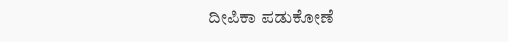ದೀಪಿಕಾ ಪಡುಕೋಣೆ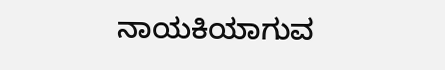ನಾಯಕಿಯಾಗುವ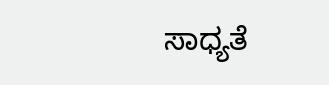ಸಾಧ್ಯತೆ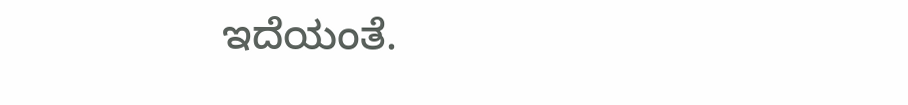ಇದೆಯಂತೆ.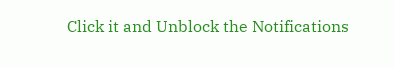Click it and Unblock the Notifications